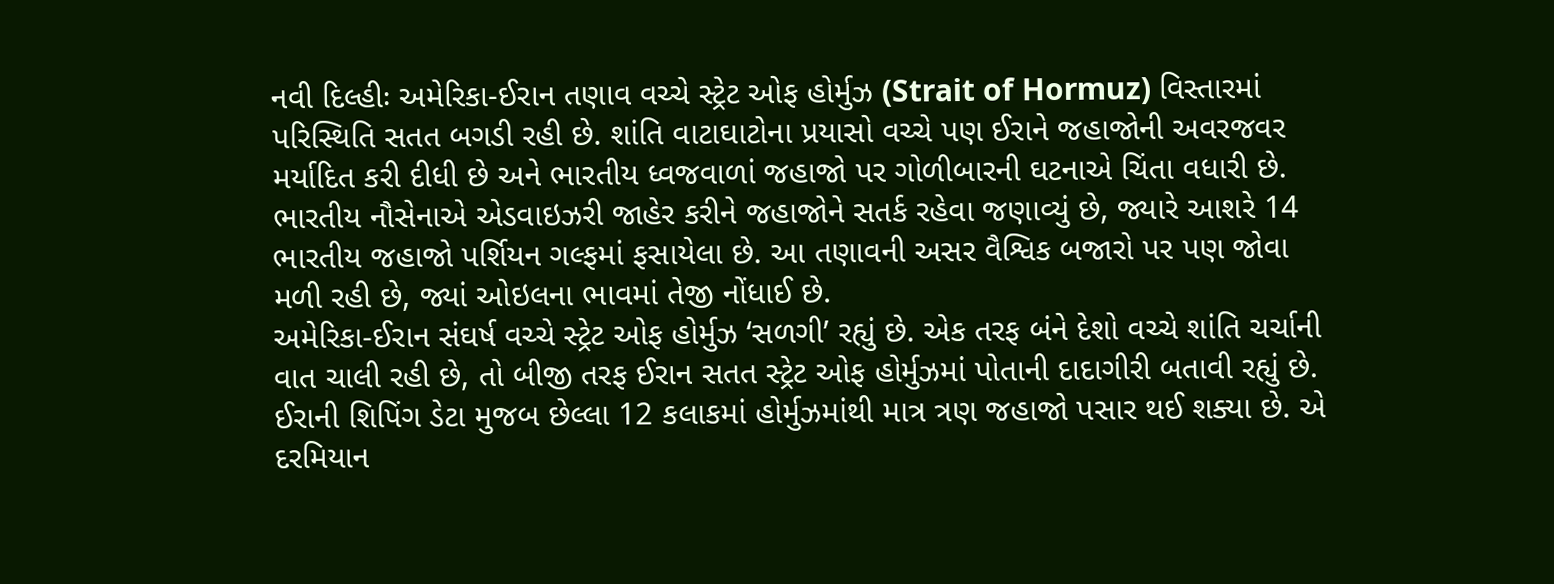નવી દિલ્હીઃ અમેરિકા-ઈરાન તણાવ વચ્ચે સ્ટ્રેટ ઓફ હોર્મુઝ (Strait of Hormuz) વિસ્તારમાં પરિસ્થિતિ સતત બગડી રહી છે. શાંતિ વાટાઘાટોના પ્રયાસો વચ્ચે પણ ઈરાને જહાજોની અવરજવર મર્યાદિત કરી દીધી છે અને ભારતીય ધ્વજવાળાં જહાજો પર ગોળીબારની ઘટનાએ ચિંતા વધારી છે. ભારતીય નૌસેનાએ એડવાઇઝરી જાહેર કરીને જહાજોને સતર્ક રહેવા જણાવ્યું છે, જ્યારે આશરે 14 ભારતીય જહાજો પર્શિયન ગલ્ફમાં ફસાયેલા છે. આ તણાવની અસર વૈશ્વિક બજારો પર પણ જોવા મળી રહી છે, જ્યાં ઓઇલના ભાવમાં તેજી નોંધાઈ છે.
અમેરિકા-ઈરાન સંઘર્ષ વચ્ચે સ્ટ્રેટ ઓફ હોર્મુઝ ‘સળગી’ રહ્યું છે. એક તરફ બંને દેશો વચ્ચે શાંતિ ચર્ચાની વાત ચાલી રહી છે, તો બીજી તરફ ઈરાન સતત સ્ટ્રેટ ઓફ હોર્મુઝમાં પોતાની દાદાગીરી બતાવી રહ્યું છે. ઈરાની શિપિંગ ડેટા મુજબ છેલ્લા 12 કલાકમાં હોર્મુઝમાંથી માત્ર ત્રણ જહાજો પસાર થઈ શક્યા છે. એ દરમિયાન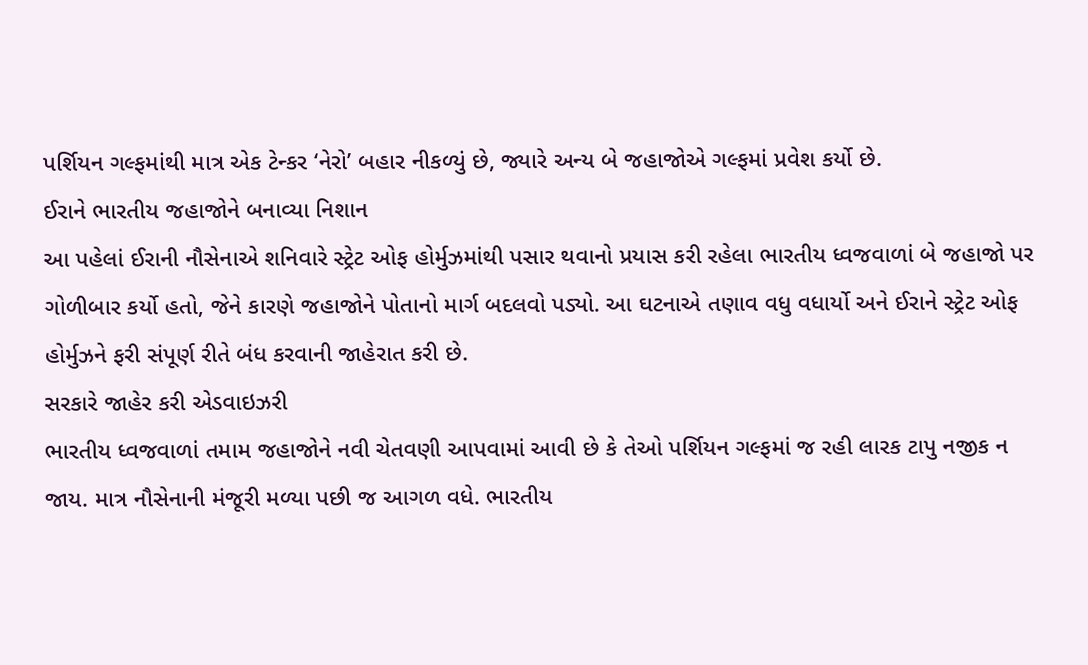પર્શિયન ગલ્ફમાંથી માત્ર એક ટેન્કર ‘નેરો’ બહાર નીકળ્યું છે, જ્યારે અન્ય બે જહાજોએ ગલ્ફમાં પ્રવેશ કર્યો છે.
ઈરાને ભારતીય જહાજોને બનાવ્યા નિશાન
આ પહેલાં ઈરાની નૌસેનાએ શનિવારે સ્ટ્રેટ ઓફ હોર્મુઝમાંથી પસાર થવાનો પ્રયાસ કરી રહેલા ભારતીય ધ્વજવાળાં બે જહાજો પર ગોળીબાર કર્યો હતો, જેને કારણે જહાજોને પોતાનો માર્ગ બદલવો પડ્યો. આ ઘટનાએ તણાવ વધુ વધાર્યો અને ઈરાને સ્ટ્રેટ ઓફ હોર્મુઝને ફરી સંપૂર્ણ રીતે બંધ કરવાની જાહેરાત કરી છે.
સરકારે જાહેર કરી એડવાઇઝરી
ભારતીય ધ્વજવાળાં તમામ જહાજોને નવી ચેતવણી આપવામાં આવી છે કે તેઓ પર્શિયન ગલ્ફમાં જ રહી લારક ટાપુ નજીક ન જાય. માત્ર નૌસેનાની મંજૂરી મળ્યા પછી જ આગળ વધે. ભારતીય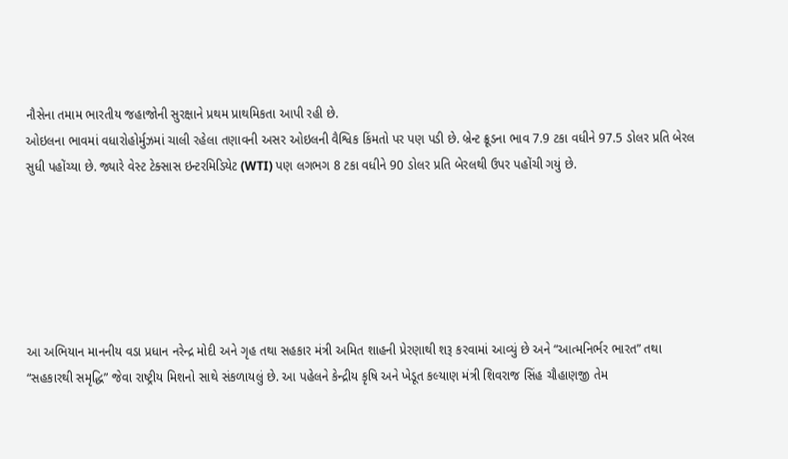નૌસેના તમામ ભારતીય જહાજોની સુરક્ષાને પ્રથમ પ્રાથમિકતા આપી રહી છે.
ઓઇલના ભાવમાં વધારોહોર્મુઝમાં ચાલી રહેલા તણાવની અસર ઓઇલની વૈશ્વિક કિંમતો પર પણ પડી છે. બ્રેન્ટ ક્રૂડના ભાવ 7.9 ટકા વધીને 97.5 ડોલર પ્રતિ બેરલ સુધી પહોંચ્યા છે. જ્યારે વેસ્ટ ટેક્સાસ ઇન્ટરમિડિયેટ (WTI) પણ લગભગ 8 ટકા વધીને 90 ડોલર પ્રતિ બેરલથી ઉપર પહોંચી ગયું છે.






આ અભિયાન માનનીય વડા પ્રધાન નરેન્દ્ર મોદી અને ગૃહ તથા સહકાર મંત્રી અમિત શાહની પ્રેરણાથી શરૂ કરવામાં આવ્યું છે અને “આત્મનિર્ભર ભારત” તથા “સહકારથી સમૃદ્ધિ” જેવા રાષ્ટ્રીય મિશનો સાથે સંકળાયલું છે. આ પહેલને કેન્દ્રીય કૃષિ અને ખેડૂત કલ્યાણ મંત્રી શિવરાજ સિંહ ચૌહાણજી તેમ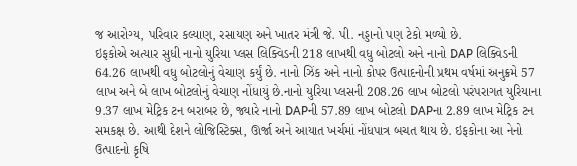જ આરોગ્ય, પરિવાર કલ્યાણ, રસાયણ અને ખાતર મંત્રી જે. પી. નડ્ડાનો પણ ટેકો મળ્યો છે.
ઇફકોએ અત્યાર સુધી નાનો યુરિયા પ્લસ લિક્વિડની 218 લાખથી વધુ બોટલો અને નાનો DAP લિક્વિડની 64.26 લાખથી વધુ બોટલોનું વેચાણ કર્યું છે. નાનો ઝિંક અને નાનો કોપર ઉત્પાદનોની પ્રથમ વર્ષમાં અનુક્રમે 57 લાખ અને બે લાખ બોટલોનું વેચાણ નોંધાયું છે.નાનો યુરિયા પ્લસની 208.26 લાખ બોટલો પરંપરાગત યુરિયાના 9.37 લાખ મેટ્રિક ટન બરાબર છે, જ્યારે નાનો DAPની 57.89 લાખ બોટલો DAPના 2.89 લાખ મેટ્રિક ટન સમકક્ષ છે. આથી દેશને લોજિસ્ટિક્સ, ઊર્જા અને આયાત ખર્ચમાં નોંધપાત્ર બચત થાય છે. ઇફકોના આ નેનો ઉત્પાદનો કૃષિ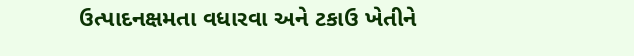ઉત્પાદનક્ષમતા વધારવા અને ટકાઉ ખેતીને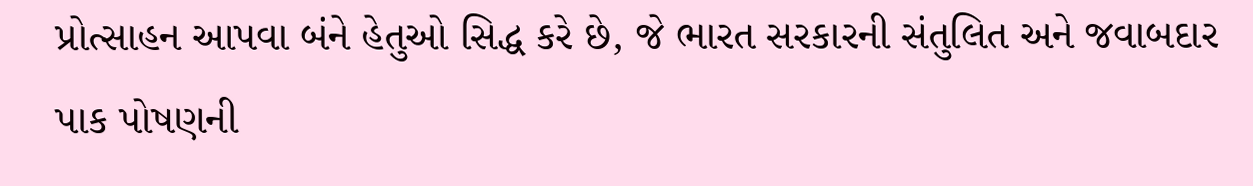પ્રોત્સાહન આપવા બંને હેતુઓ સિદ્ધ કરે છે, જે ભારત સરકારની સંતુલિત અને જવાબદાર પાક પોષણની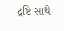દ્રષ્ટિ સાથે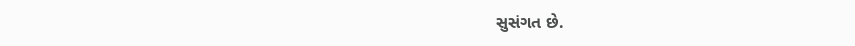સુસંગત છે.